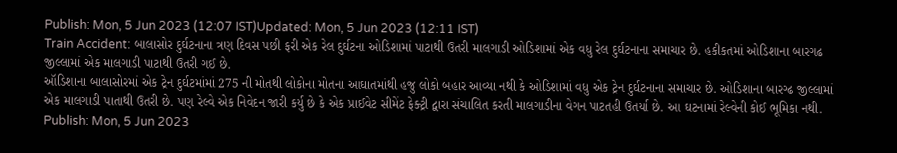Publish: Mon, 5 Jun 2023 (12:07 IST)Updated: Mon, 5 Jun 2023 (12:11 IST)
Train Accident: બાલાસોર દુર્ઘટનાના ત્રણ દિવસ પછી ફરી એક રેલ દુર્ઘટના ઓડિશામાં પાટાથી ઉતરી માલગાડી ઓડિશામાં એક વધુ રેલ દુર્ઘટનાના સમાચાર છે. હકીકતમાં ઓડિશાના બારગઢ જીલ્લામાં એક માલગાડી પાટાથી ઉતરી ગઈ છે.
ઑડિશાના બાલાસોરમાં એક ટ્રેન દુર્ઘટમાંમાં 275 ની મોતથી લોકોના મોતના આઘાતમાંથી હજુ લોકો બહાર આવ્યા નથી કે ઓડિશામાં વધુ એક ટ્રેન દુર્ઘટનાના સમાચાર છે. ઓડિશાના બારગ્ઢ જીલ્લામાં એક માલગાડી પાતાથી ઉતરી છે. પણ રેલ્વે એક નિવેદન જારી કર્યુ છે કે એક પ્રાઈવેટ સીમેંટ ફેક્ટ્રી દ્વારા સંચાલિત કરતી માલગાડીના વેગન પાટતહી ઉતર્યા છે. આ ઘટનામાં રેલ્વેની કોઈ ભૂમિકા નથી.
Publish: Mon, 5 Jun 2023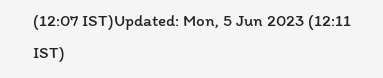(12:07 IST)Updated: Mon, 5 Jun 2023 (12:11 IST)